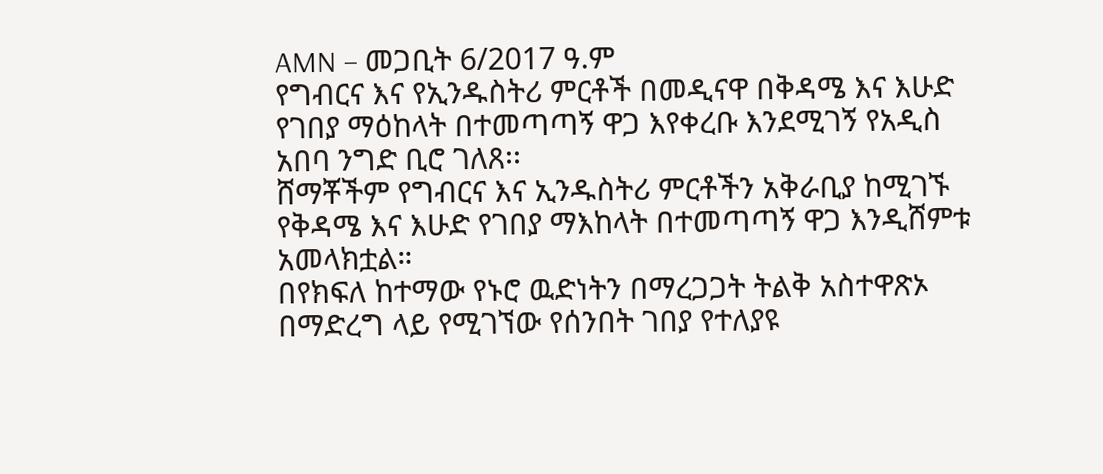AMN – መጋቢት 6/2017 ዓ.ም
የግብርና እና የኢንዱስትሪ ምርቶች በመዲናዋ በቅዳሜ እና እሁድ የገበያ ማዕከላት በተመጣጣኝ ዋጋ እየቀረቡ እንደሚገኝ የአዲስ አበባ ንግድ ቢሮ ገለጸ፡፡
ሸማቾችም የግብርና እና ኢንዱስትሪ ምርቶችን አቅራቢያ ከሚገኙ የቅዳሜ እና እሁድ የገበያ ማእከላት በተመጣጣኝ ዋጋ እንዲሸምቱ አመላክቷል።
በየክፍለ ከተማው የኑሮ ዉድነትን በማረጋጋት ትልቅ አስተዋጽኦ በማድረግ ላይ የሚገኘው የሰንበት ገበያ የተለያዩ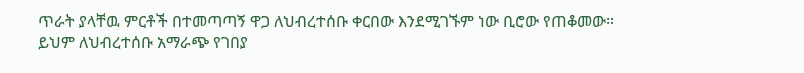ጥራት ያላቸዉ ምርቶች በተመጣጣኝ ዋጋ ለህብረተሰቡ ቀርበው እንደሚገኙም ነው ቢሮው የጠቆመው።
ይህም ለህብረተሰቡ አማራጭ የገበያ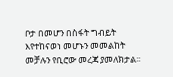ቦታ በመሆን በስፋት ግብይት እየተከናወነ መሆኑን መመልከት መቻሉን የቢሮው መረጃ ያመለክታል፡፡